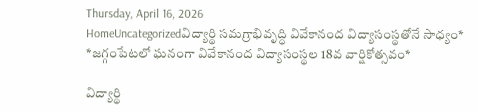Thursday, April 16, 2026
HomeUncategorizedవిద్యార్థి సమగ్రాభివృద్ధి వివేకానంద విద్యాసంస్థతోనే సాధ్యం* *జగ్గంపేటలో ఘనంగా వివేకానంద విద్యాసంస్థల 18వ వార్షికోత్సవం*

విద్యార్థి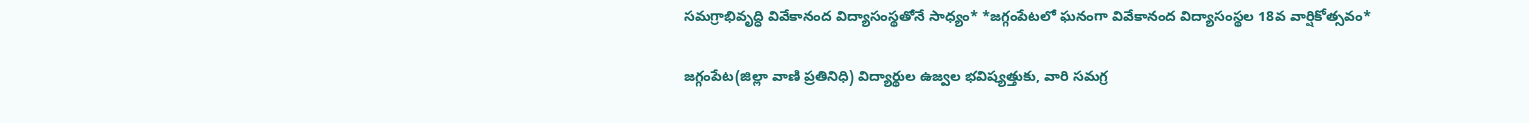సమగ్రాభివృద్ధి వివేకానంద విద్యాసంస్థతోనే సాధ్యం* *జగ్గంపేటలో ఘనంగా వివేకానంద విద్యాసంస్థల 18వ వార్షికోత్సవం*

జగ్గంపేట(జిల్లా వాణి ప్రతినిధి) విద్యార్థుల ఉజ్వల భవిష్యత్తుకు, వారి సమగ్ర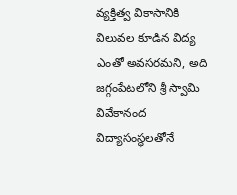వ్యక్తిత్వ వికాసానికి విలువల కూడిన విద్య ఎంతో అవసరమని, అది జగ్గంపేటలోని శ్రీ స్వామి వివేకానంద విద్యాసంస్థలతోనే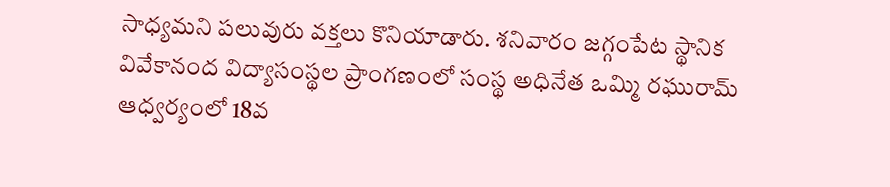సాధ్యమని పలువురు వక్తలు కొనియాడారు. శనివారం జగ్గంపేట స్థానిక వివేకానంద విద్యాసంస్థల ప్రాంగణంలో సంస్థ అధినేత ఒమ్మి రఘురామ్ ఆధ్వర్యంలో 18వ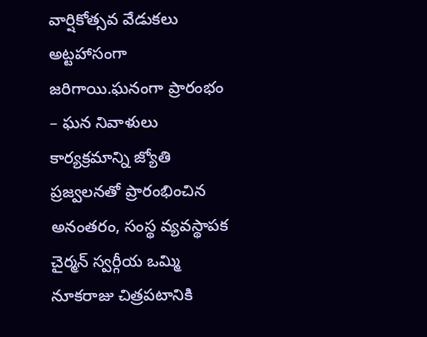వార్షికోత్సవ వేడుకలు అట్టహాసంగా జరిగాయి.ఘనంగా ప్రారంభం – ఘన నివాళులు కార్యక్రమాన్ని జ్యోతి ప్రజ్వలనతో ప్రారంభించిన అనంతరం, సంస్థ వ్యవస్థాపక చైర్మన్ స్వర్గీయ ఒమ్మి నూకరాజు చిత్రపటానికి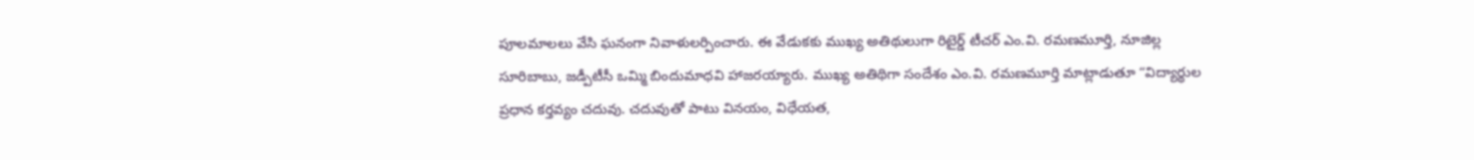పూలమాలలు వేసి ఘనంగా నివాళులర్పించారు. ఈ వేడుకకు ముఖ్య అతిథులుగా రిటైర్డ్ టీచర్ ఎం.వి. రమణమూర్తి, నూజిల్ల సూరిబాబు, జడ్పీటీసీ ఒమ్మి బిందుమాధవి హాజరయ్యారు. ముఖ్య అతిథిగా సందేశం ఎం.వి. రమణమూర్తి మాట్లాడుతూ “విద్యార్థుల ప్రధాన కర్తవ్యం చదువు. చదువుతో పాటు వినయం, విధేయత,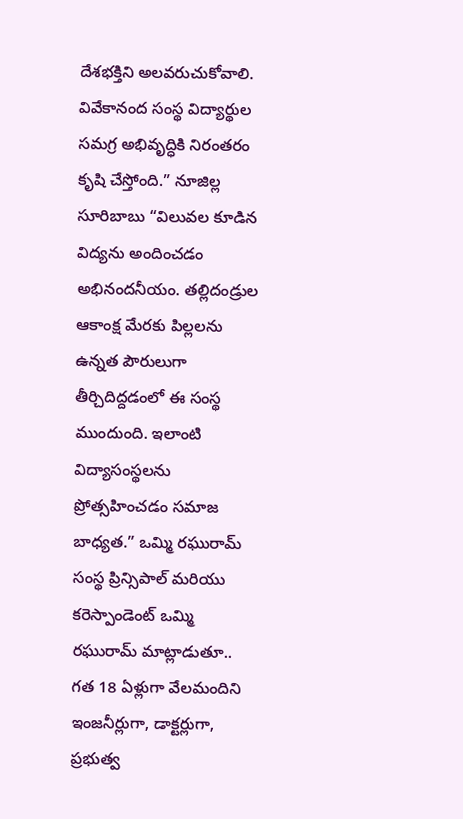దేశభక్తిని అలవరుచుకోవాలి. వివేకానంద సంస్థ విద్యార్థుల సమగ్ర అభివృద్ధికి నిరంతరం కృషి చేస్తోంది.” నూజిల్ల సూరిబాబు “విలువల కూడిన విద్యను అందించడం అభినందనీయం. తల్లిదండ్రుల ఆకాంక్ష మేరకు పిల్లలను ఉన్నత పౌరులుగా తీర్చిదిద్దడంలో ఈ సంస్థ ముందుంది. ఇలాంటి విద్యాసంస్థలను ప్రోత్సహించడం సమాజ బాధ్యత.” ఒమ్మి రఘురామ్ సంస్థ ప్రిన్సిపాల్ మరియు కరెస్పాండెంట్ ఒమ్మి రఘురామ్ మాట్లాడుతూ.. గత 18 ఏళ్లుగా వేలమందిని ఇంజనీర్లుగా, డాక్టర్లుగా, ప్రభుత్వ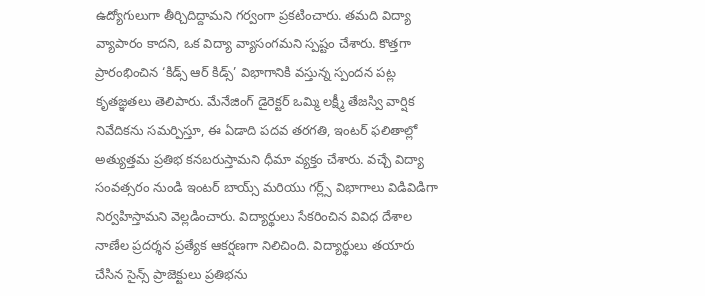ఉద్యోగులుగా తీర్చిదిద్దామని గర్వంగా ప్రకటించారు. తమది విద్యా వ్యాపారం కాదని, ఒక విద్యా వ్యాసంగమని స్పష్టం చేశారు. కొత్తగా ప్రారంభించిన ‘కిడ్స్ ఆర్ కిడ్స్’ విభాగానికి వస్తున్న స్పందన పట్ల కృతజ్ఞతలు తెలిపారు. మేనేజింగ్ డైరెక్టర్ ఒమ్మి లక్ష్మీ తేజస్వి వార్షిక నివేదికను సమర్పిస్తూ, ఈ ఏడాది పదవ తరగతి, ఇంటర్ ఫలితాల్లో అత్యుత్తమ ప్రతిభ కనబరుస్తామని ధీమా వ్యక్తం చేశారు. వచ్చే విద్యా సంవత్సరం నుండి ఇంటర్ బాయ్స్ మరియు గర్ల్స్ విభాగాలు విడివిడిగా నిర్వహిస్తామని వెల్లడించారు. విద్యార్థులు సేకరించిన వివిధ దేశాల నాణేల ప్రదర్శన ప్రత్యేక ఆకర్షణగా నిలిచింది. విద్యార్థులు తయారు చేసిన సైన్స్ ప్రాజెక్టులు ప్రతిభను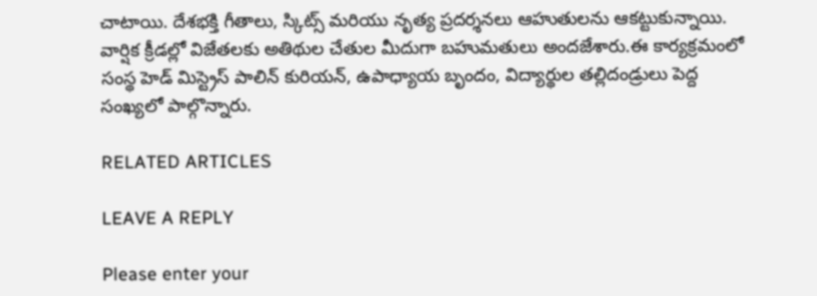చాటాయి. దేశభక్తి గీతాలు, స్కిట్స్ మరియు నృత్య ప్రదర్శనలు ఆహుతులను ఆకట్టుకున్నాయి. వార్షిక క్రీడల్లో విజేతలకు అతిథుల చేతుల మీదుగా బహుమతులు అందజేశారు.ఈ కార్యక్రమంలో సంస్థ హెడ్ మిస్ట్రెస్ పాలిన్ కురియన్, ఉపాధ్యాయ బృందం, విద్యార్థుల తల్లిదండ్రులు పెద్ద సంఖ్యలో పాల్గొన్నారు.

RELATED ARTICLES

LEAVE A REPLY

Please enter your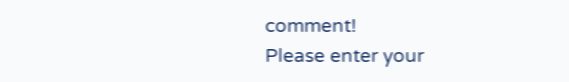comment!
Please enter your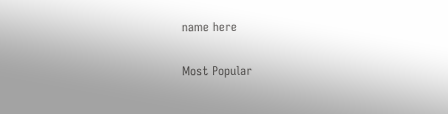name here

Most Popular